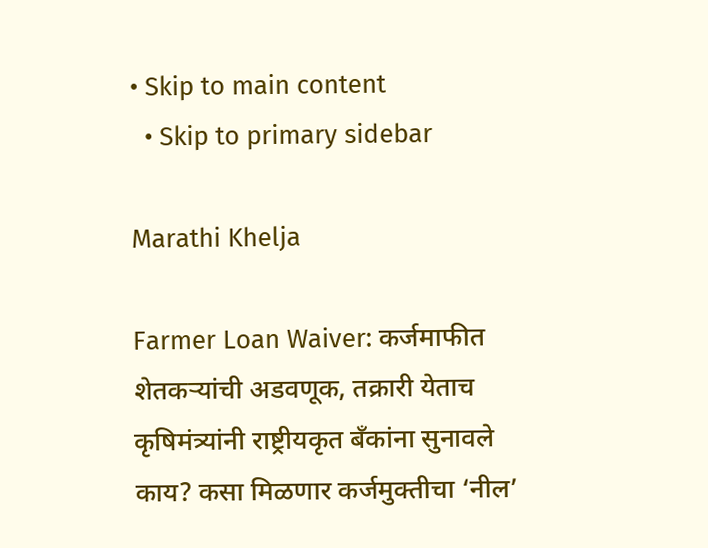• Skip to main content
  • Skip to primary sidebar

Marathi Khelja

Farmer Loan Waiver: कर्जमाफीत शेतकर्‍यांची अडवणूक, तक्रारी येताच कृषिमंत्र्यांनी राष्ट्रीयकृत बँकांना सुनावले काय? कसा मिळणार कर्जमुक्तीचा ‘नील’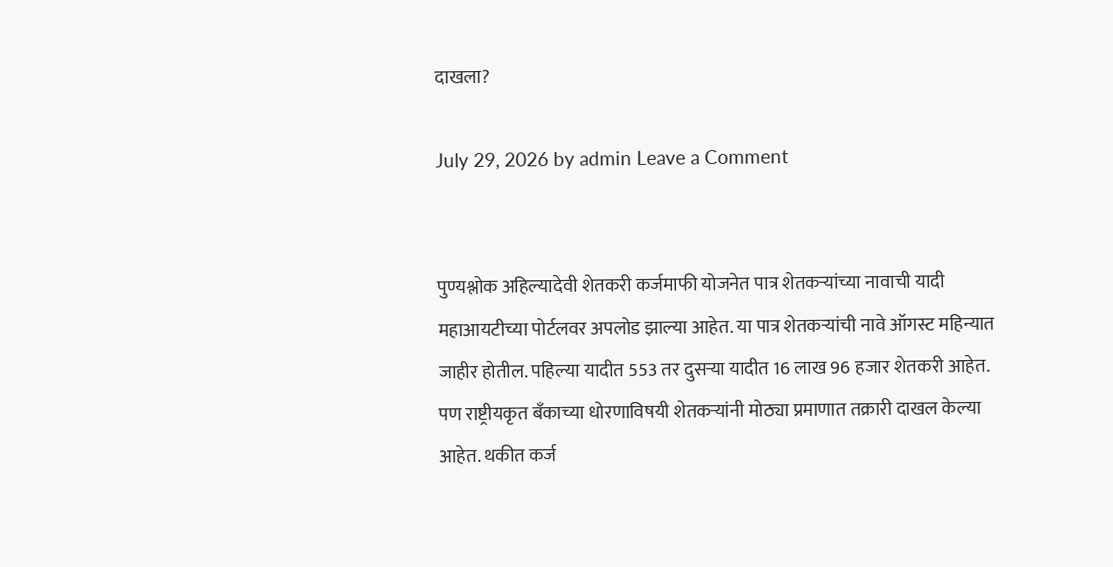दाखला?

July 29, 2026 by admin Leave a Comment


पुण्यश्लोक अहिल्यादेवी शेतकरी कर्जमाफी योजनेत पात्र शेतकऱ्यांच्या नावाची यादी महाआयटीच्या पोर्टलवर अपलोड झाल्या आहेत. या पात्र शेतकऱ्यांची नावे ऑगस्ट महिन्यात जाहीर होतील. पहिल्या यादीत 553 तर दुसर्‍या यादीत 16 लाख 96 हजार शेतकरी आहेत. पण राष्ट्रीयकृत बँकाच्या धोरणाविषयी शेतकऱ्यांनी मोठ्या प्रमाणात तक्रारी दाखल केल्या आहेत. थकीत कर्ज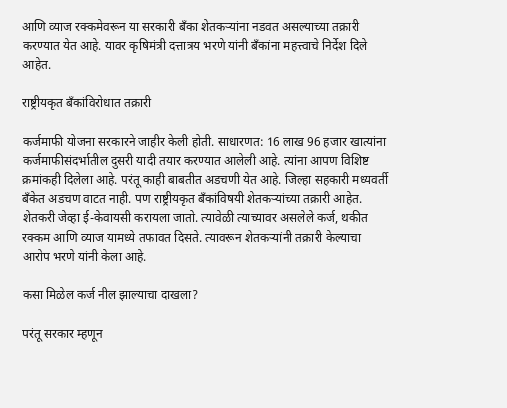आणि व्याज रक्कमेवरून या सरकारी बँका शेतकऱ्यांना नडवत असल्याच्या तक्रारी करण्यात येत आहे. यावर कृषिमंत्री दत्तात्रय भरणे यांनी बँकांना महत्त्वाचे निर्देश दिले आहेत.

राष्ट्रीयकृत बँकांविरोधात तक्रारी

कर्जमाफी योजना सरकारने जाहीर केली होती. साधारणत: 16 लाख 96 हजार खात्यांना कर्जमाफीसंदर्भातील दुसरी यादी तयार करण्यात आलेली आहे. त्यांना आपण विशिष्ट क्रमांकही दिलेला आहे. परंतू काही बाबतीत अडचणी येत आहे. जिल्हा सहकारी मध्यवर्ती बँकेत अडचण वाटत नाही. पण राष्ट्रीयकृत बँकांविषयी शेतकऱ्यांच्या तक्रारी आहेत. शेतकरी जेव्हा ई-केवायसी करायला जातो. त्यावेळी त्याच्यावर असलेले कर्ज, थकीत रक्कम आणि व्याज यामध्ये तफावत दिसते. त्यावरून शेतकऱ्यांनी तक्रारी केल्याचा आरोप भरणे यांनी केला आहे.

कसा मिळेल कर्ज नील झाल्याचा दाखला?

परंतू सरकार म्हणून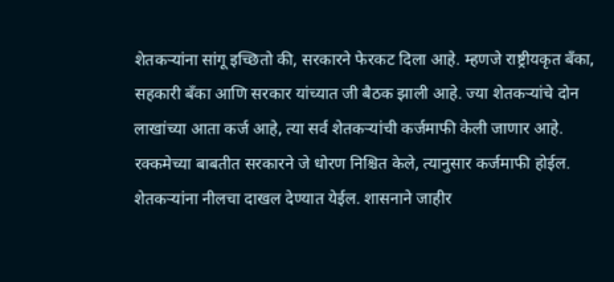शेतकर्‍यांना सांगू इच्छितो की, सरकारने फेरकट दिला आहे. म्हणजे राष्ट्रीयकृत बँका, सहकारी बँका आणि सरकार यांच्यात जी बैठक झाली आहे. ज्या शेतकऱ्यांचे दोन लाखांच्या आता कर्ज आहे, त्या सर्व शेतकऱ्यांची कर्जमाफी केली जाणार आहे. रक्कमेच्या बाबतीत सरकारने जे धोरण निश्चित केले, त्यानुसार कर्जमाफी होईल. शेतकऱ्यांना नीलचा दाखल देण्यात येईल. शासनाने जाहीर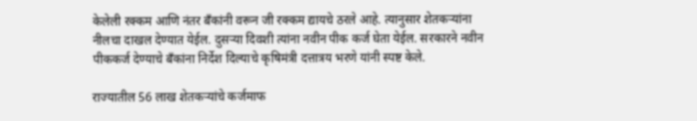केलेली रक्कम आणि नंतर बँकांनी वरून जी रक्कम द्यायचे ठरले आहे. त्यानुसार शेतकऱ्यांना नीलचा दाखल देण्यात येईल. दुसर्‍या दिवशी त्यांना नवीन पीक कर्ज घेता येईल. सरकारने नवीन पीककर्ज देण्याचे बँकांना निर्देश दिल्याचे कृषिमंत्री दत्तात्रय भरणे यांनी स्पष्ट केले.

राज्यातील 56 लाख शेतकऱ्यांचे कर्जमाफ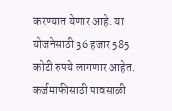करण्यात येणार आहे. या योजनेसाठी 36 हजार 585 कोटी रुपये लागणार आहेत. कर्जमाफीसाठी पावसाळी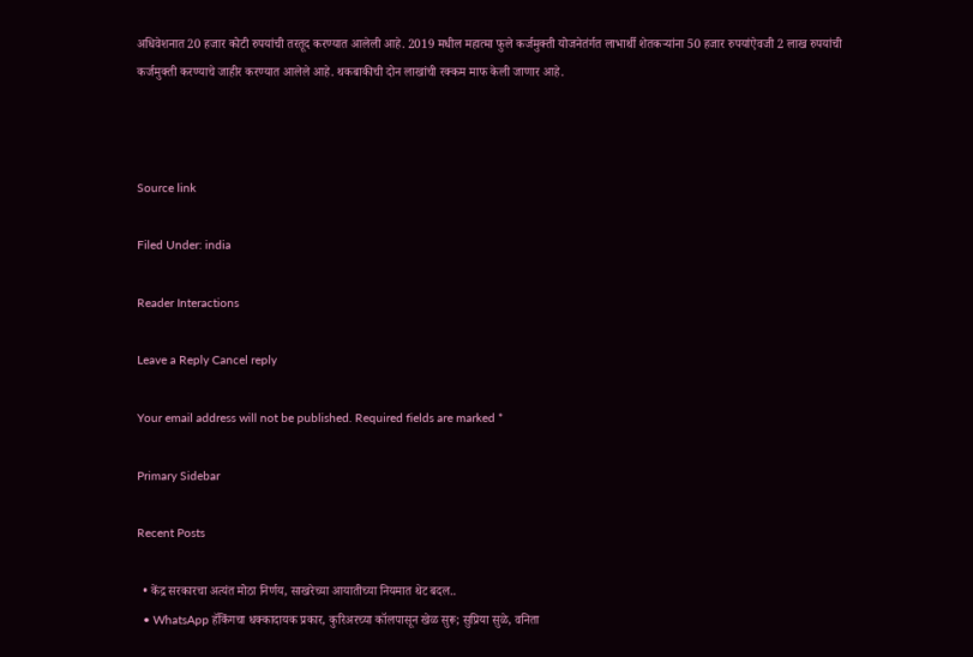अधिवेशनात 20 हजार कोटी रुपयांची तरतूद करण्यात आलेली आहे. 2019 मधील महात्मा फुले कर्जमुक्ती योजनेतंर्गत लाभार्थी शेतकऱ्यांना 50 हजार रुपयांऐवजी 2 लाख रुपयांची कर्जमुक्ती करण्याचे जाहीर करण्यात आलेले आहे. थकबाकीची दोन लाखांची रक्कम माफ केली जाणार आहे.



Source link

Filed Under: india

Reader Interactions

Leave a Reply Cancel reply

Your email address will not be published. Required fields are marked *

Primary Sidebar

Recent Posts

  • केंद्र सरकारचा अत्यंत मोठा निर्णय, साखरेच्या आयातीच्या नियमात थेट बदल..
  • WhatsApp हॅकिंगचा धक्कादायक प्रकार, कुरिअरच्या कॉलपासून खेळ सुरू; सुप्रिया सुळे, वनिता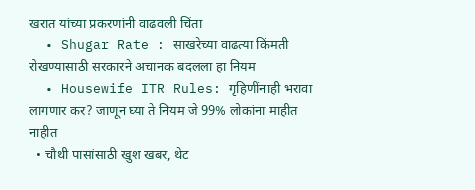खरात यांच्या प्रकरणांनी वाढवली चिंता
  • Shugar Rate : साखरेच्या वाढत्या किंमती रोखण्यासाठी सरकारने अचानक बदलला हा नियम
  • Housewife ITR Rules: गृहिणींनाही भरावा लागणार कर? जाणून घ्या ते नियम जे 99% लोकांना माहीत नाहीत
  • चौथी पासांसाठी खुश खबर, थेट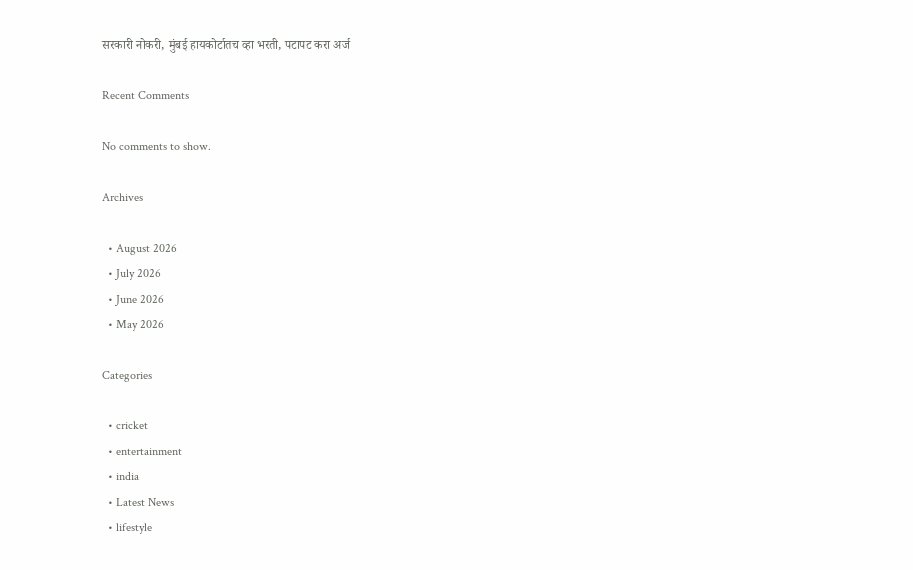सरकारी नोकरी, मुंबई हायकोर्टातच व्हा भरती, पटापट करा अर्ज

Recent Comments

No comments to show.

Archives

  • August 2026
  • July 2026
  • June 2026
  • May 2026

Categories

  • cricket
  • entertainment
  • india
  • Latest News
  • lifestyle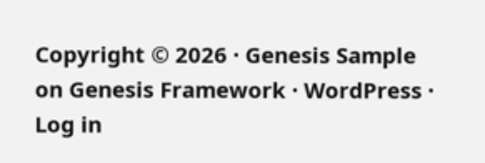Copyright © 2026 · Genesis Sample on Genesis Framework · WordPress · Log in